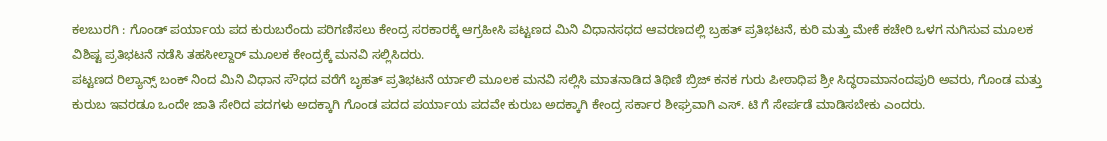ಕಲಬುರಗಿ : ಗೊಂಡ್ ಪರ್ಯಾಯ ಪದ ಕುರುಬರೆಂದು ಪರಿಗಣಿಸಲು ಕೇಂದ್ರ ಸರಕಾರಕ್ಕೆ ಆಗ್ರಹೀಸಿ ಪಟ್ಟಣದ ಮಿನಿ ವಿಧಾನಸಧದ ಆವರಣದಲ್ಲಿ ಬ್ರಹತ್ ಪ್ರತಿಭಟನೆ, ಕುರಿ ಮತ್ತು ಮೇಕೆ ಕಚೇರಿ ಒಳಗ ನುಗಿಸುವ ಮೂಲಕ ವಿಶಿಷ್ಟ ಪ್ರತಿಭಟನೆ ನಡೆಸಿ ತಹಸೀಲ್ದಾರ್ ಮೂಲಕ ಕೇಂದ್ರಕ್ಕೆ ಮನವಿ ಸಲ್ಲಿಸಿದರು.
ಪಟ್ಟಣದ ರಿಲ್ಯಾನ್ಸ್ ಬಂಕ್ ನಿಂದ ಮಿನಿ ವಿಧಾನ ಸೌಧದ ವರೆಗೆ ಬೃಹತ್ ಪ್ರತಿಭಟನೆ ರ್ಯಾಲಿ ಮೂಲಕ ಮನವಿ ಸಲ್ಲಿಸಿ ಮಾತನಾಡಿದ ತಿಥಿಣಿ ಬ್ರಿಜ್ ಕನಕ ಗುರು ಪೀಠಾಧಿಪ ಶ್ರೀ ಸಿದ್ಧರಾಮಾನಂದಪುರಿ ಅವರು, ಗೊಂಡ ಮತ್ತು ಕುರುಬ ಇವರಡೂ ಒಂದೇ ಜಾತಿ ಸೇರಿದ ಪದಗಳು ಅದಕ್ಕಾಗಿ ಗೊಂಡ ಪದದ ಪರ್ಯಾಯ ಪದವೇ ಕುರುಬ ಅದಕ್ಕಾಗಿ ಕೇಂದ್ರ ಸರ್ಕಾರ ಶೀಘ್ರವಾಗಿ ಎಸ್. ಟಿ ಗೆ ಸೇರ್ಪಡೆ ಮಾಡಿಸಬೇಕು ಎಂದರು.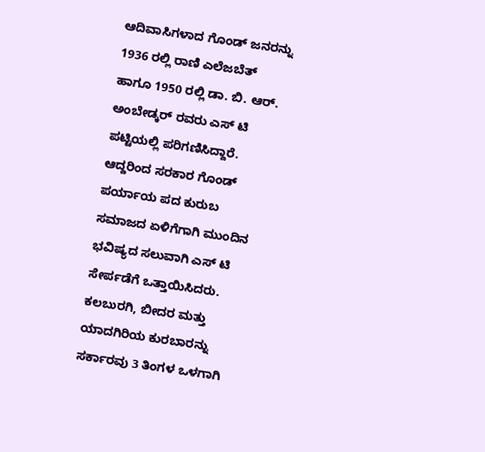ಆದಿವಾಸಿಗಳಾದ ಗೊಂಡ್ ಜನರನ್ನು 1936 ರಲ್ಲಿ ರಾಣಿ ಎಲೆಜಬೆತ್ ಹಾಗೂ 1950 ರಲ್ಲಿ ಡಾ. ಬಿ. ಆರ್. ಅಂಬೇಡ್ಕರ್ ರವರು ಎಸ್ ಟಿ ಪಟ್ಟಿಯಲ್ಲಿ ಪರಿಗಣಿಸಿದ್ದಾರೆ. ಆದ್ದರಿಂದ ಸರಕಾರ ಗೊಂಡ್ ಪರ್ಯಾಯ ಪದ ಕುರುಬ ಸಮಾಜದ ಏಳಿಗೆಗಾಗಿ ಮುಂದಿನ ಭವಿಷ್ಯದ ಸಲುವಾಗಿ ಎಸ್ ಟಿ ಸೇರ್ಪಡೆಗೆ ಒತ್ತಾಯಿಸಿದರು.
ಕಲಬುರಗಿ, ಬೀದರ ಮತ್ತು ಯಾದಗಿರಿಯ ಕುರಬಾರನ್ನು ಸರ್ಕಾರವು 3 ತಿಂಗಳ ಒಳಗಾಗಿ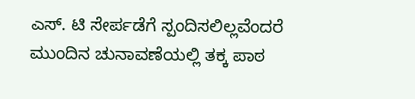ಎಸ್. ಟಿ ಸೇರ್ಪಡೆಗೆ ಸ್ಪಂದಿಸಲಿಲ್ಲವೆಂದರೆ ಮುಂದಿನ ಚುನಾವಣೆಯಲ್ಲಿ ತಕ್ಕ ಪಾಠ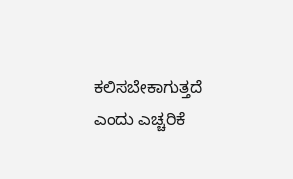ಕಲಿಸಬೇಕಾಗುತ್ತದೆ ಎಂದು ಎಚ್ಚರಿಕೆ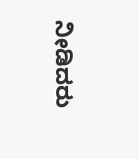ನೀಡಿದರು